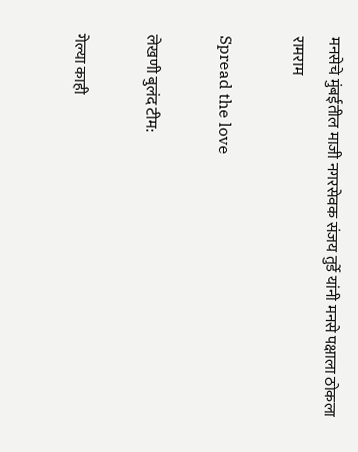मनसेचे मुंबईतील माजी नगरसेवक संजय तुर्डे यांनी मनसे पक्षाला ठोकला रामराम

Spread the love

लेखणी बुलंद टीम:

गेल्या काही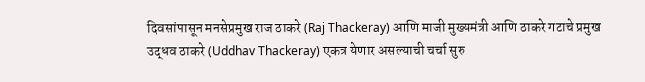दिवसांपासून मनसेप्रमुख राज ठाकरे (Raj Thackeray) आणि माजी मुख्यमंत्री आणि ठाकरे गटाचे प्रमुख उद्धव ठाकरे (Uddhav Thackeray) एकत्र येणार असल्याची चर्चा सुरु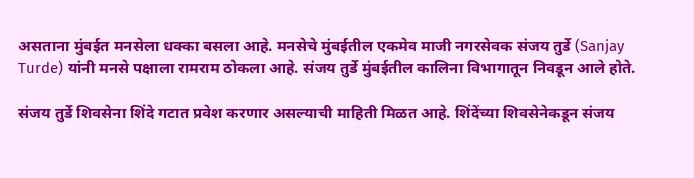असताना मुंबईत मनसेला धक्का बसला आहे. मनसेचे मुंबईतील एकमेव माजी नगरसेवक संजय तुर्डे (Sanjay Turde) यांनी मनसे पक्षाला रामराम ठोकला आहे. संजय तुर्डे मुंबईतील कालिना विभागातून निवडून आले होते.

संजय तुर्डे शिवसेना शिंदे गटात प्रवेश करणार असल्याची माहिती मिळत आहे. शिंदेंच्या शिवसेनेकडून संजय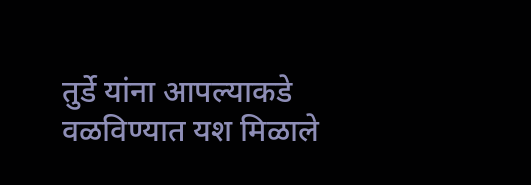तुर्डे यांना आपल्याकडे वळविण्यात यश मिळाले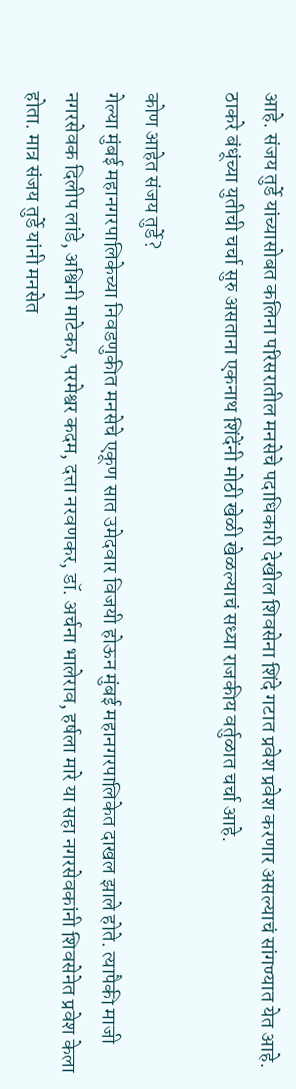आहे. संजय तुर्डे यांच्यासोबत कलिना परिसरातील मनसेचे पदाधिकारी देखील शिवसेना शिंदे गटात प्रवेश प्रवेश करणार असल्याचं सांगण्यात येत आहे. ठाकरे बंधूंच्या युतीची चर्चा सुरु असताना एकनाथ शिंदेंनी मोठी खेळी खेळल्याचं सध्या राजकीय वर्तुळात चर्चा आहे.

कोण आहेत संजय तुर्डे?
गेल्या मुंबई महानगरपालिकेच्या निवडणुकीत मनसेचे एकूण सात उमेदवार विजयी होऊन मुंबई महानगरपालिकेत दाखल झाले होते. त्यापैकी माजी नगरसेवक दिलीप लांडे, अश्विनी माटेकर, परमेश्वर कदम, दत्ता नरवणकर, डॉ. अर्चना भालेराव, हर्षला मारे या सहा नगरसेवकांनी शिवसेनेत प्रवेश केला होता. मात्र संजय तुर्डे यांनी मनसेत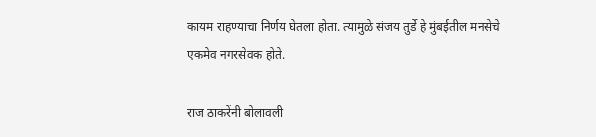कायम राहण्याचा निर्णय घेतला होता. त्यामुळे संजय तुर्डे हे मुंबईतील मनसेचे एकमेव नगरसेवक होते.

राज ठाकरेंनी बोलावली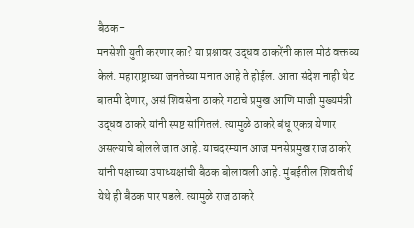बैठक-
मनसेशी युती करणार का? या प्रश्नावर उद्धव ठाकरेंनी काल मोठं वक्तव्य केलं. महाराष्ट्राच्या जनतेच्या मनात आहे ते होईल. आता संदेश नाही थेट बातमी देणार, असं शिवसेना ठाकरे गटाचे प्रमुख आणि माजी मुख्यमंत्री उद्धव ठाकरे यांनी स्पष्ट सांगितलं. त्यामुळे ठाकरे बंधू एकत्र येणार असल्याचे बोलले जात आहे. याचदरम्यान आज मनसेप्रमुख राज ठाकरे यांनी पक्षाच्या उपाध्यक्षांची बैठक बोलावली आहे. मुंबईतील शिवतीर्थ येथे ही बैठक पार पडले. त्यामुळे राज ठाकरे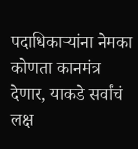पदाधिकाऱ्यांना नेमका कोणता कानमंत्र देणार, याकडे सर्वांचं लक्ष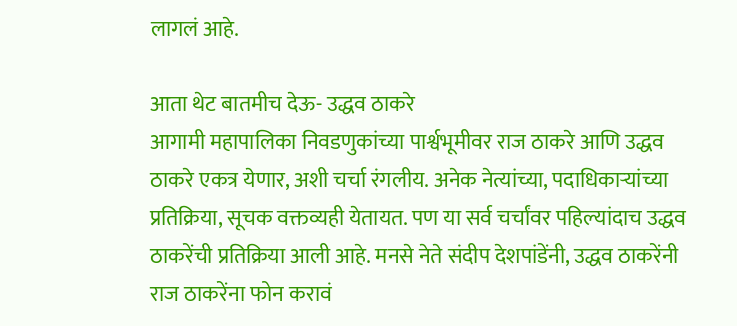लागलं आहे.

आता थेट बातमीच देऊ- उद्धव ठाकरे
आगामी महापालिका निवडणुकांच्या पार्श्वभूमीवर राज ठाकरे आणि उद्धव ठाकरे एकत्र येणार, अशी चर्चा रंगलीय. अनेक नेत्यांच्या, पदाधिकाऱ्यांच्या प्रतिक्रिया, सूचक वक्तव्यही येतायत. पण या सर्व चर्चांवर पहिल्यांदाच उद्धव ठाकरेंची प्रतिक्रिया आली आहे. मनसे नेते संदीप देशपांडेंनी, उद्धव ठाकरेंनी राज ठाकरेंना फोन करावं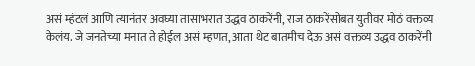असं म्हंटलं आणि त्यानंतर अवघ्या तासाभरात उद्धव ठाकरेंनी, राज ठाकरेंसोबत युतीवर मोठं वक्तव्य केलंय. जे जनतेच्या मनात ते होईल असं म्हणत, आता थेट बातमीच देऊ असं वक्तव्य उद्धव ठाकरेंनी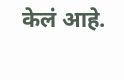केलं आहे.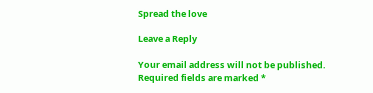Spread the love

Leave a Reply

Your email address will not be published. Required fields are marked *